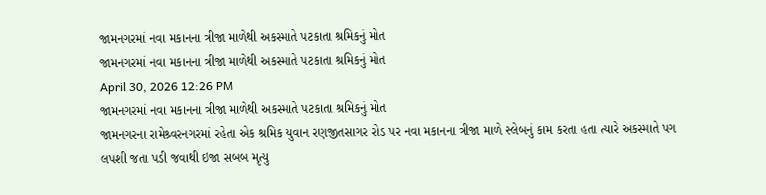જામનગરમાં નવા મકાનના ત્રીજા માળેથી અકસ્માતે પટકાતા શ્રમિકનું મોત
જામનગરમાં નવા મકાનના ત્રીજા માળેથી અકસ્માતે પટકાતા શ્રમિકનું મોત
April 30, 2026 12:26 PM
જામનગરમાં નવા મકાનના ત્રીજા માળેથી અકસ્માતે પટકાતા શ્રમિકનું મોત
જામનગરના રામેશ્ર્વરનગરમાં રહેતા એક શ્રમિક યુવાન રણજીતસાગર રોડ પર નવા મકાનના ત્રીજા માળે સ્લેબનું કામ કરતા હતા ત્યારે અકસ્માતે પગ લપશી જતા પડી જવાથી ઇજા સબબ મૃત્યુ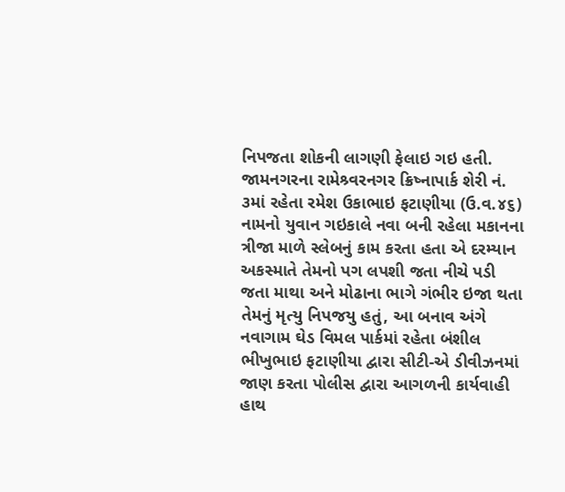નિપજતા શોકની લાગણી ફેલાઇ ગઇ હતી.
જામનગરના રામેશ્ર્વરનગર ક્રિષ્નાપાર્ક શેરી નં. ૩માં રહેતા રમેશ ઉકાભાઇ ફટાણીયા (ઉ.વ.૪૬) નામનો યુવાન ગઇકાલે નવા બની રહેલા મકાનના ત્રીજા માળે સ્લેબનું કામ કરતા હતા એ દરમ્યાન અકસ્માતે તેમનો પગ લપશી જતા નીચે પડી જતા માથા અને મોઢાના ભાગે ગંભીર ઇજા થતા તેમનું મૃત્યુ નિપજયુ હતું, આ બનાવ અંગે નવાગામ ઘેડ વિમલ પાર્કમાં રહેતા બંશીલ ભીખુભાઇ ફટાણીયા દ્વારા સીટી-એ ડીવીઝનમાં જાણ કરતા પોલીસ દ્વારા આગળની કાર્યવાહી હાથ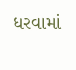ધરવામાં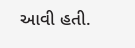આવી હતી.